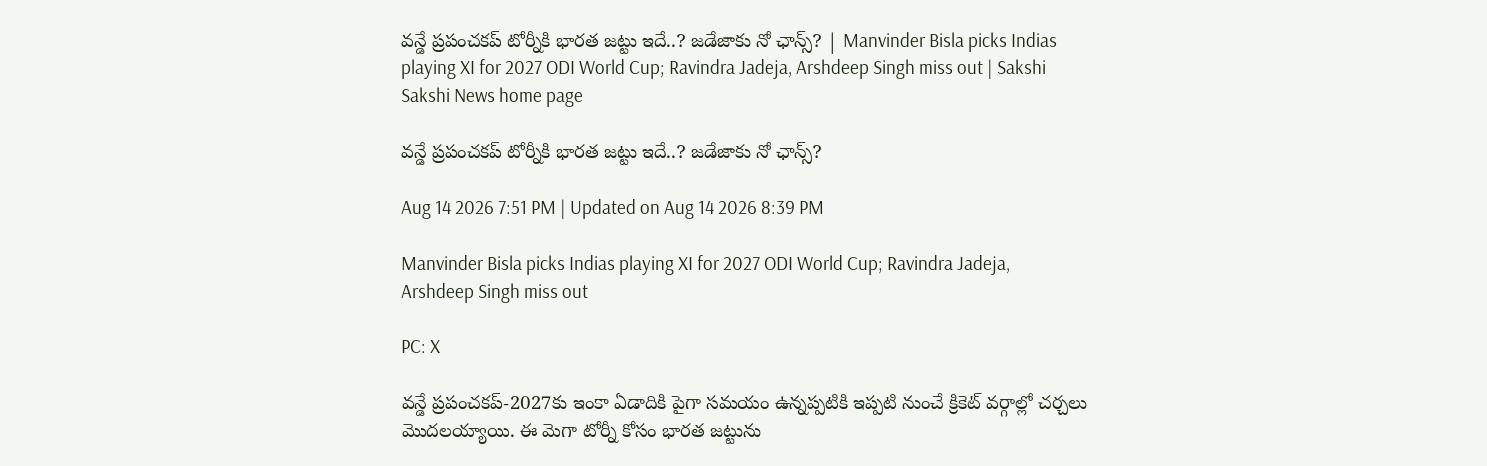వన్డే ప్రపంచకప్‌ టోర్నీకి భారత జట్టు ఇదే..? జడేజాకు నో ఛాన్స్‌? | Manvinder Bisla picks Indias playing XI for 2027 ODI World Cup; Ravindra Jadeja, Arshdeep Singh miss out | Sakshi
Sakshi News home page

వన్డే ప్రపంచకప్‌ టోర్నీకి భారత జట్టు ఇదే..? జడేజాకు నో ఛాన్స్‌?

Aug 14 2026 7:51 PM | Updated on Aug 14 2026 8:39 PM

Manvinder Bisla picks Indias playing XI for 2027 ODI World Cup; Ravindra Jadeja, Arshdeep Singh miss out

PC: X

వ‌న్డే ప్ర‌పంచ‌క‌ప్‌-2027కు ఇంకా ఏడాదికి పైగా స‌మ‌యం ఉన్న‌ప్ప‌టికి ఇప్ప‌టి నుంచే క్రికెట్ వ‌ర్గాల్లో చ‌ర్చ‌లు మొద‌ల‌య్యాయి. ఈ మెగా టోర్నీ కోసం భార‌త జ‌ట్టును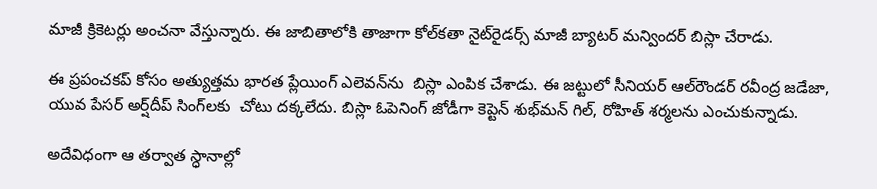మాజీ క్రికెట‌ర్లు అంచ‌నా వేస్తున్నారు. ఈ జాబితాలోకి తాజాగా కోల్‌క‌తా నైట్‌రైడ‌ర్స్ మాజీ బ్యాట‌ర్ మన్విందర్ బిస్లా చేరాడు.

ఈ ప్ర‌పంచ‌క‌ప్ కోసం అత్యుత్త‌మ భార‌త ప్లేయింగ్ ఎలెవ‌న్‌ను  బిస్లా ఎంపిక చేశాడు. ఈ జ‌ట్టులో సీనియ‌ర్ ఆల్‌రౌండ‌ర్ ర‌వీంద్ర జ‌డేజా, యువ పేస‌ర్ అర్ష్‌దీప్ సింగ్‌ల‌కు  చోటు ద‌క్క‌లేదు. బిస్లా ఓపెనింగ్ జోడీగా కెప్టెన్ శుభ్‌మన్ గిల్‌, రోహిత్ శ‌ర్మ‌ల‌ను ఎంచుకున్నాడు.

అదేవిధంగా ఆ త‌ర్వాత స్ధానాల్లో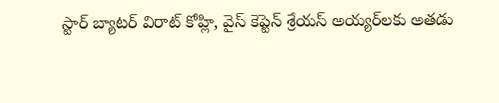స్టార్ బ్యాట‌ర్ విరాట్ కోహ్లి, వైస్ కెప్టెన్ శ్రేయ‌స్ అయ్య‌ర్‌ల‌కు అత‌డు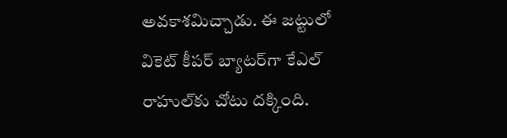అవ‌కాశ‌మిచ్చాడు. ఈ జ‌ట్టులో వికెట్ కీప‌ర్ బ్యాట‌ర్‌గా కేఎల్ రాహుల్‌కు చోటు దక్కింది.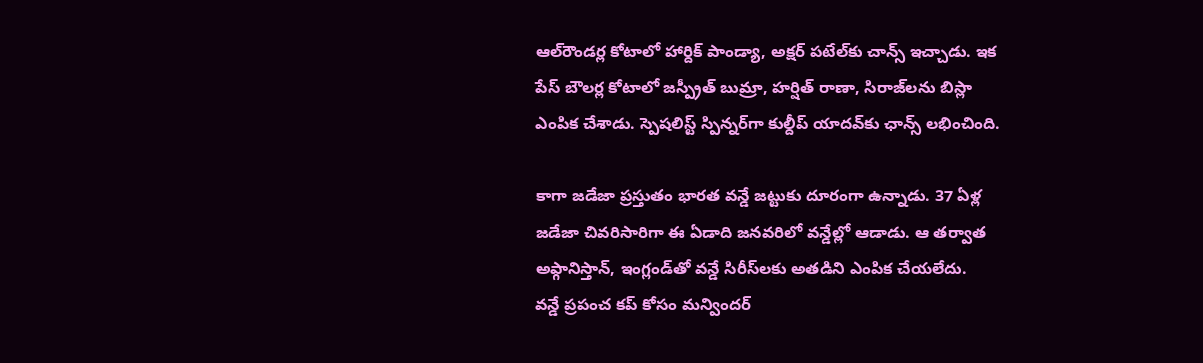ఆల్‌రౌండర్ల కోటాలో హార్దిక్ పాండ్యా, అక్షర్ పటేల్‌కు చాన్స్ ఇచ్చాడు. ఇక పేస్ బౌలర్ల కోటాలో జస్ప్రీత్ బుమ్రా, హర్షిత్ రాణా, సిరాజ్‌లను బిస్లా ఎంపిక చేశాడు. స్పెషలిస్ట్ స్పిన్నర్‌గా కుల్దీప్ యాదవ్‌కు ఛాన్స్‌ లభించింది.

కాగా జడేజా ప్రస్తుతం భారత వన్డే జట్టుకు దూరంగా ఉన్నాడు. 37 ఏళ్ల జడేజా చివరిసారిగా ఈ ఏడాది జనవరిలో వన్డేల్లో ఆడాడు. ఆ తర్వాత అఫ్గానిస్తాన్‌, ఇంగ్లండ్‌తో వన్డే సిరీస్‌లకు అతడిని ఎంపిక చేయలేదు.
వన్డే ప్రపంచ కప్ కోసం మన్విందర్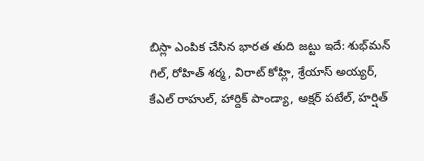బిస్లా ఎంపిక చేసిన భారత తుది జట్టు ఇదే: శుభ్‌మన్ గిల్, రోహిత్ శర్మ, విరాట్ కోహ్లి, శ్రేయాస్ అయ్యర్, కేఎల్‌ రాహుల్, హార్దిక్ పాండ్యా, అక్షర్ పటేల్, హర్షిత్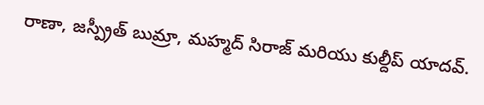రాణా, జస్ప్రీత్ బుమ్రా, మహ్మద్ సిరాజ్ మరియు కుల్దీప్ యాదవ్.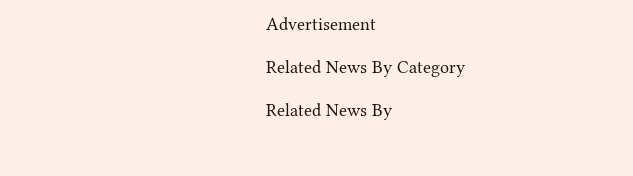Advertisement

Related News By Category

Related News By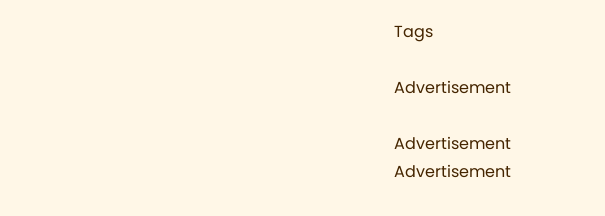Tags

Advertisement

Advertisement
Advertisement